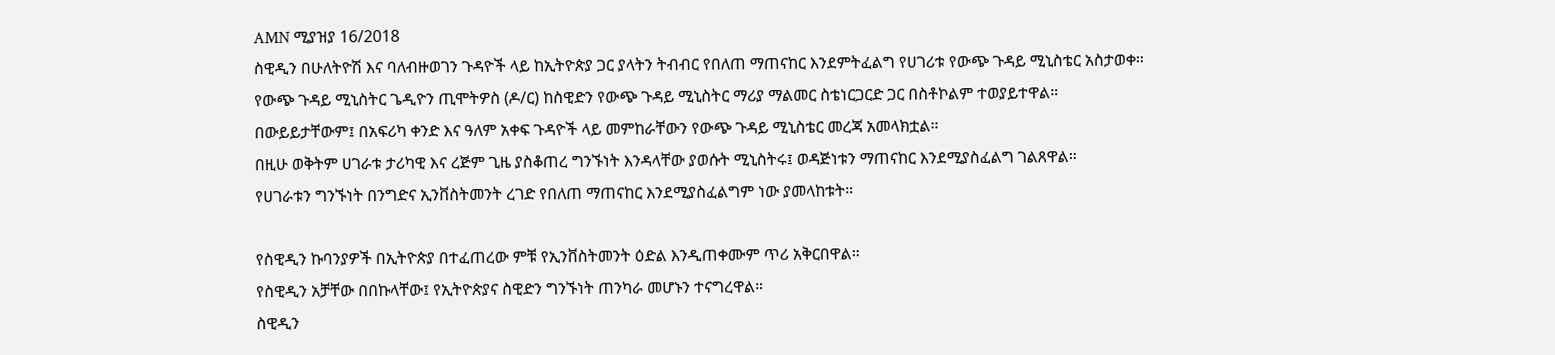AMN ሚያዝያ 16/2018
ስዊዲን በሁለትዮሽ እና ባለብዙወገን ጉዳዮች ላይ ከኢትዮጵያ ጋር ያላትን ትብብር የበለጠ ማጠናከር እንደምትፈልግ የሀገሪቱ የውጭ ጉዳይ ሚኒስቴር አስታወቀ።
የውጭ ጉዳይ ሚኒስትር ጌዲዮን ጢሞትዎስ (ዶ/ር) ከስዊድን የውጭ ጉዳይ ሚኒስትር ማሪያ ማልመር ስቴነርጋርድ ጋር በስቶኮልም ተወያይተዋል።
በውይይታቸውም፤ በአፍሪካ ቀንድ እና ዓለም አቀፍ ጉዳዮች ላይ መምከራቸውን የውጭ ጉዳይ ሚኒስቴር መረጃ አመላክቷል።
በዚሁ ወቅትም ሀገራቱ ታሪካዊ እና ረጅም ጊዜ ያስቆጠረ ግንኙነት እንዳላቸው ያወሱት ሚኒስትሩ፤ ወዳጅነቱን ማጠናከር እንደሚያስፈልግ ገልጸዋል።
የሀገራቱን ግንኙነት በንግድና ኢንቨስትመንት ረገድ የበለጠ ማጠናከር እንደሚያስፈልግም ነው ያመላከቱት።

የስዊዲን ኩባንያዎች በኢትዮጵያ በተፈጠረው ምቹ የኢንቨስትመንት ዕድል እንዲጠቀሙም ጥሪ አቅርበዋል።
የስዊዲን አቻቸው በበኩላቸው፤ የኢትዮጵያና ስዊድን ግንኙነት ጠንካራ መሆኑን ተናግረዋል።
ስዊዲን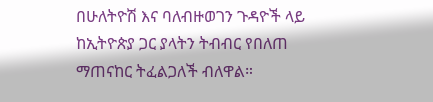በሁለትዮሽ እና ባለብዙወገን ጉዳዮች ላይ ከኢትዮጵያ ጋር ያላትን ትብብር የበለጠ ማጠናከር ትፈልጋለች ብለዋል።